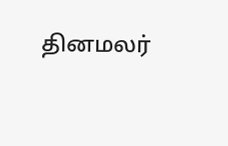தினமலர்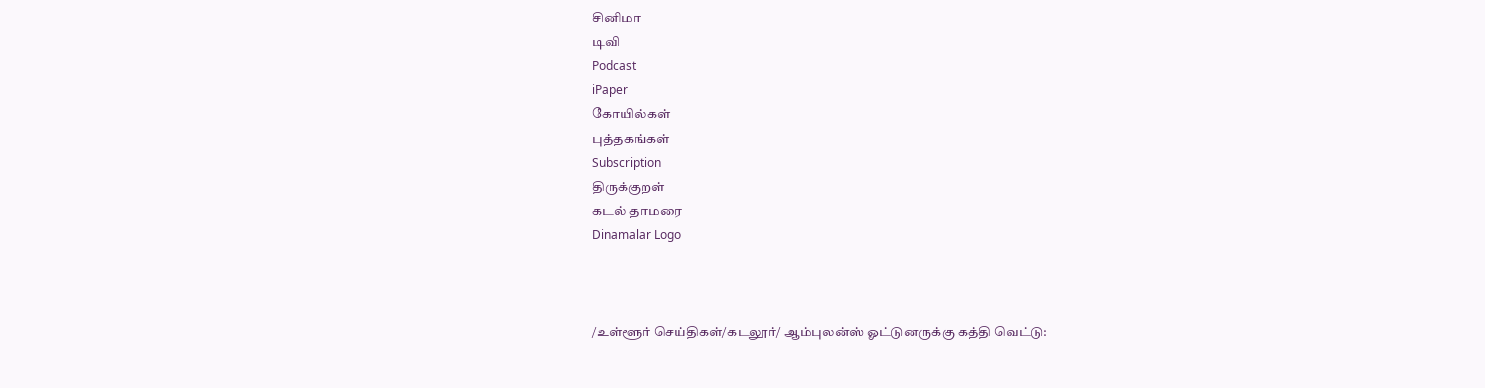சினிமா
டிவி
Podcast
iPaper
கோயில்கள்
புத்தகங்கள்
Subscription
திருக்குறள்
கடல் தாமரை
Dinamalar Logo



/உள்ளூர் செய்திகள்/கடலூர்/ ஆம்புலன்ஸ் ஓட்டுனருக்கு கத்தி வெட்டு: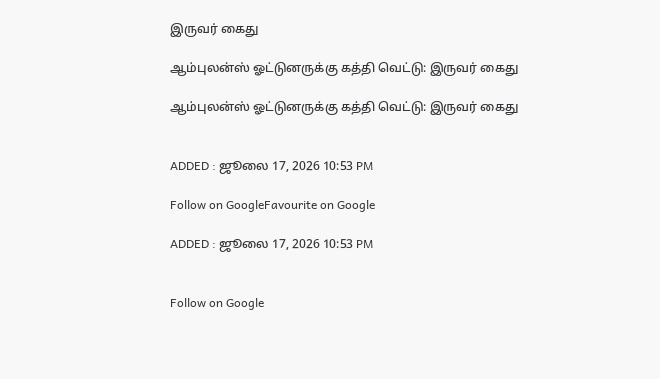இருவர் கைது

ஆம்புலன்ஸ் ஓட்டுனருக்கு கத்தி வெட்டு: இருவர் கைது

ஆம்புலன்ஸ் ஓட்டுனருக்கு கத்தி வெட்டு: இருவர் கைது


ADDED : ஜூலை 17, 2026 10:53 PM

Follow on GoogleFavourite on Google

ADDED : ஜூலை 17, 2026 10:53 PM


Follow on Google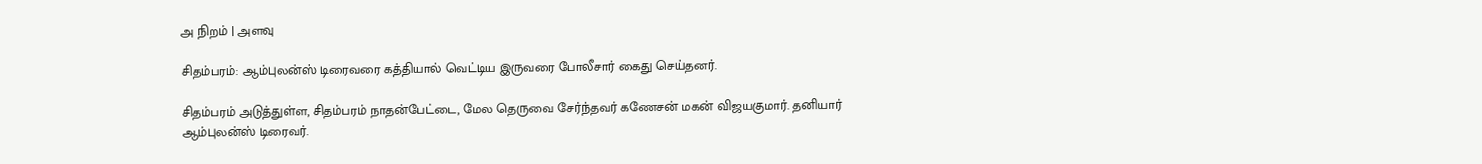அ நிறம் | அளவு

சிதம்பரம்: ஆம்புலன்ஸ் டிரைவரை கத்தியால் வெட்டிய இருவரை போலீசார் கைது செய்தனர்.

சிதம்பரம் அடுத்துள்ள, சிதம்பரம் நாதன்பேட்டை, மேல தெருவை சேர்ந்தவர் கணேசன் மகன் விஜயகுமார். தனியார் ஆம்புலன்ஸ் டிரைவர்.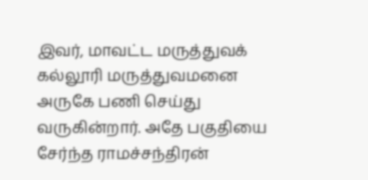இவர், மாவட்ட மருத்துவக் கல்லூரி மருத்துவமனை அருகே பணி செய்து வருகின்றார். அதே பகுதியை சேர்ந்த ராமச்சந்திரன்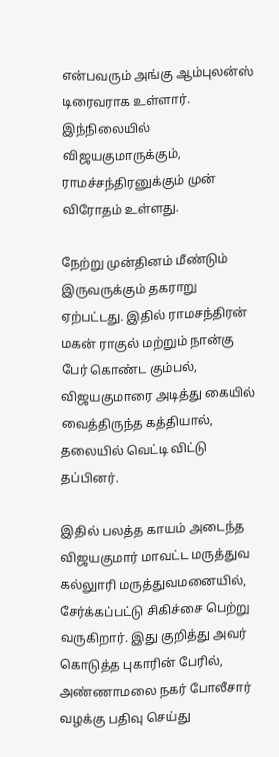என்பவரும் அங்கு ஆம்புலன்ஸ் டிரைவராக உள்ளார். இந்நிலையில் விஜயகுமாருக்கும், ராமச்சந்திரனுக்கும் முன் விரோதம் உள்ளது.

நேற்று முன்தினம் மீண்டும் இருவருக்கும் தகராறு ஏற்பட்டது. இதில் ராமசந்திரன் மகன் ராகுல் மற்றும் நான்கு பேர் கொண்ட கும்பல், விஜயகுமாரை அடித்து கையில் வைத்திருந்த கத்தியால், தலையில் வெட்டி விட்டு தப்பினர்.

இதில் பலத்த காயம் அடைந்த விஜயகுமார் மாவட்ட மருத்துவ கல்லுாரி மருத்துவமனையில், சேர்க்கப்பட்டு சிகிச்சை பெற்று வருகிறார். இது குறித்து அவர் கொடுத்த புகாரின் பேரில், அண்ணாமலை நகர் போலீசார் வழக்கு பதிவு செய்து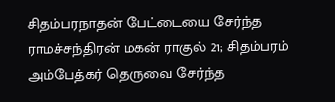சிதம்பரநாதன் பேட்டையை சேர்ந்த ராமச்சந்திரன் மகன் ராகுல் 21; சிதம்பரம் அம்பேத்கர் தெருவை சேர்ந்த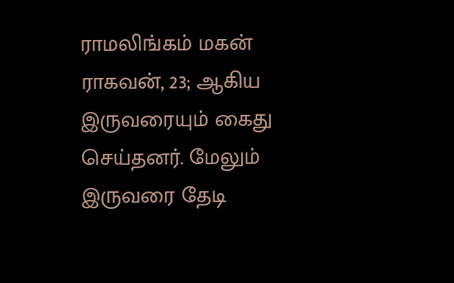ராமலிங்கம் மகன் ராகவன், 23; ஆகிய இருவரையும் கைது செய்தனர். மேலும் இருவரை தேடி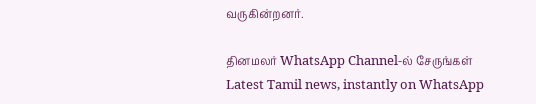வருகின்றனர்.

தினமலர் WhatsApp Channel-ல் சேருங்கள்
Latest Tamil news, instantly on WhatsApp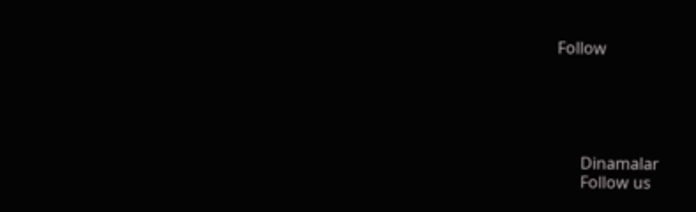Follow





      Dinamalar
      Follow us